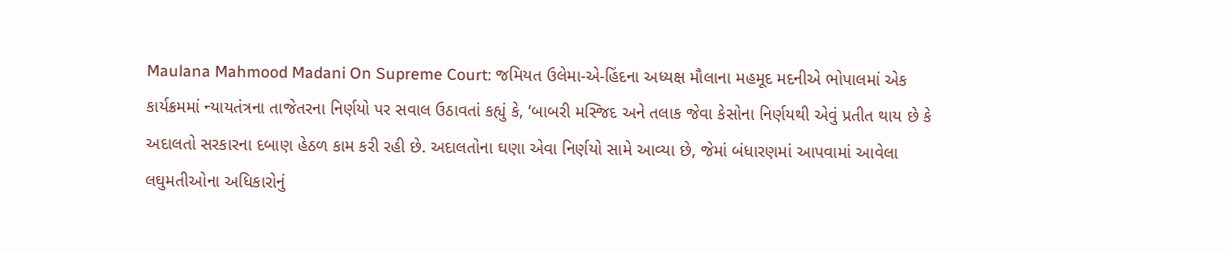Maulana Mahmood Madani On Supreme Court: જમિયત ઉલેમા-એ-હિંદના અધ્યક્ષ મૌલાના મહમૂદ મદનીએ ભોપાલમાં એક કાર્યક્રમમાં ન્યાયતંત્રના તાજેતરના નિર્ણયો પર સવાલ ઉઠાવતાં કહ્યું કે, ‘બાબરી મસ્જિદ અને તલાક જેવા કેસોના નિર્ણયથી એવું પ્રતીત થાય છે કે અદાલતો સરકારના દબાણ હેઠળ કામ કરી રહી છે. અદાલતોના ઘણા એવા નિર્ણયો સામે આવ્યા છે, જેમાં બંધારણમાં આપવામાં આવેલા લઘુમતીઓના અધિકારોનું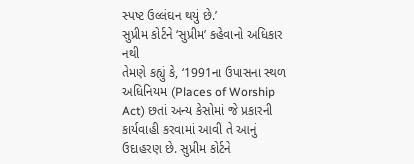સ્પષ્ટ ઉલ્લંઘન થયું છે.’
સુપ્રીમ કોર્ટને ‘સુપ્રીમ’ કહેવાનો અધિકાર નથી
તેમણે કહ્યું કે, ‘1991ના ઉપાસના સ્થળ અધિનિયમ (Places of Worship Act) છતાં અન્ય કેસોમાં જે પ્રકારની કાર્યવાહી કરવામાં આવી તે આનું ઉદાહરણ છે. સુપ્રીમ કોર્ટને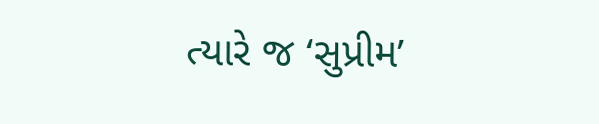ત્યારે જ ‘સુપ્રીમ’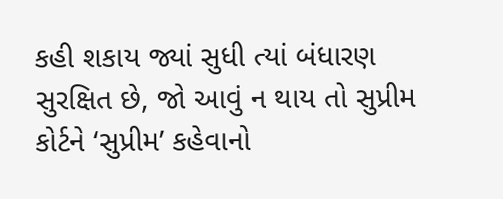કહી શકાય જ્યાં સુધી ત્યાં બંધારણ સુરક્ષિત છે, જો આવું ન થાય તો સુપ્રીમ કોર્ટને ‘સુપ્રીમ’ કહેવાનો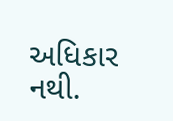અધિકાર નથી.